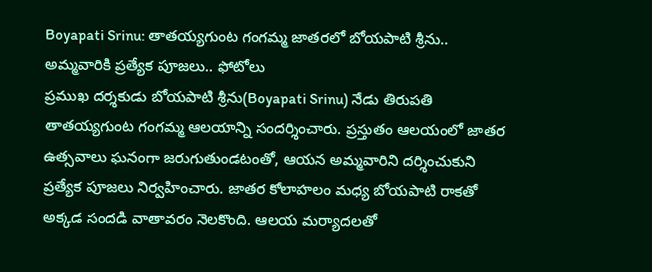Boyapati Srinu: తాతయ్యగుంట గంగమ్మ జాతరలో బోయపాటి శ్రీను.. అమ్మవారికి ప్రత్యేక పూజలు.. ఫోటోలు
ప్రముఖ దర్శకుడు బోయపాటి శ్రీను(Boyapati Srinu) నేడు తిరుపతి తాతయ్యగుంట గంగమ్మ ఆలయాన్ని సందర్శించారు. ప్రస్తుతం ఆలయంలో జాతర ఉత్సవాలు ఘనంగా జరుగుతుండటంతో, ఆయన అమ్మవారిని దర్శించుకుని ప్రత్యేక పూజలు నిర్వహించారు. జాతర కోలాహలం మధ్య బోయపాటి రాకతో అక్కడ సందడి వాతావరం నెలకొంది. ఆలయ మర్యాదలతో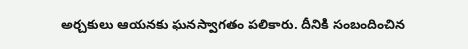అర్చకులు ఆయనకు ఘనస్వాగతం పలికారు. దీనికి సంబందించిన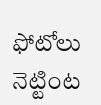ఫోటోలు నెట్టింట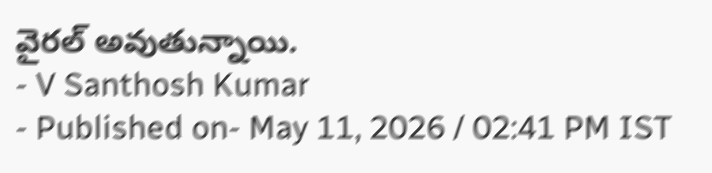వైరల్ అవుతున్నాయి.
- V Santhosh Kumar
- Published on- May 11, 2026 / 02:41 PM IST